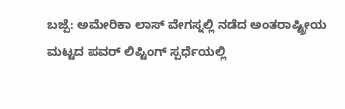ಬಜ್ಪೆ: ಅಮೇರಿಕಾ ಲಾಸ್ ವೇಗಸ್ನಲ್ಲಿ ನಡೆದ ಅಂತರಾಷ್ಟ್ರೀಯ ಮಟ್ಟದ ಪವರ್ ಲಿಪ್ಟಿಂಗ್ ಸ್ಪರ್ಧೆಯಲ್ಲಿ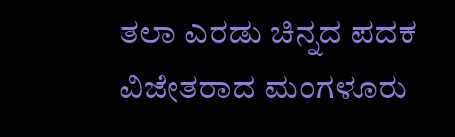ತಲಾ ಎರಡು ಚಿನ್ನದ ಪದಕ ವಿಜೇತರಾದ ಮಂಗಳೂರು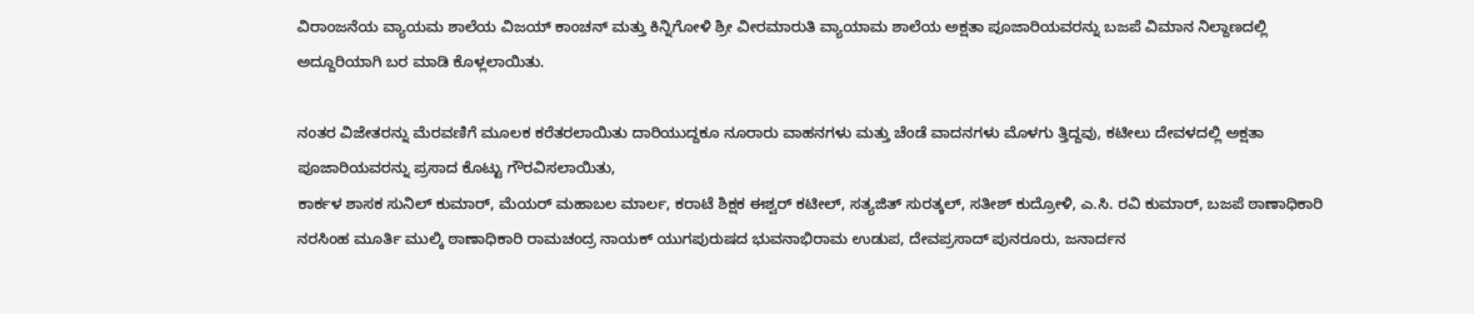ವಿರಾಂಜನೆಯ ವ್ಯಾಯಮ ಶಾಲೆಯ ವಿಜಯ್ ಕಾಂಚನ್ ಮತ್ತು ಕಿನ್ನಿಗೋಳಿ ಶ್ರೀ ವೀರಮಾರುತಿ ವ್ಯಾಯಾಮ ಶಾಲೆಯ ಅಕ್ಷತಾ ಪೂಜಾರಿಯವರನ್ನು ಬಜಪೆ ವಿಮಾನ ನಿಲ್ದಾಣದಲ್ಲಿ ಅದ್ದೂರಿಯಾಗಿ ಬರ ಮಾಡಿ ಕೊಳ್ಲಲಾಯಿತು.

ನಂತರ ವಿಜೇತರನ್ನು ಮೆರವಣಿಗೆ ಮೂಲಕ ಕರೆತರಲಾಯಿತು ದಾರಿಯುದ್ದಕೂ ನೂರಾರು ವಾಹನಗಳು ಮತ್ತು ಚೆಂಡೆ ವಾದನಗಳು ಮೊಳಗು ತ್ತಿದ್ದವು, ಕಟೀಲು ದೇವಳದಲ್ಲಿ ಅಕ್ಷತಾ ಪೂಜಾರಿಯವರನ್ನು ಪ್ರಸಾದ ಕೊಟ್ಟು ಗೌರವಿಸಲಾಯಿತು,
ಕಾರ್ಕಳ ಶಾಸಕ ಸುನಿಲ್ ಕುಮಾರ್, ಮೆಯರ್ ಮಹಾಬಲ ಮಾರ್ಲ, ಕರಾಟೆ ಶಿಕ್ಷಕ ಈಶ್ವರ್ ಕಟೀಲ್, ಸತ್ಯಜಿತ್ ಸುರತ್ಕಲ್, ಸತೀಶ್ ಕುದ್ರೋಳಿ, ಎ.ಸಿ. ರವಿ ಕುಮಾರ್, ಬಜಪೆ ಠಾಣಾಧಿಕಾರಿ ನರಸಿಂಹ ಮೂರ್ತಿ ಮುಲ್ಕಿ ಠಾಣಾಧಿಕಾರಿ ರಾಮಚಂದ್ರ ನಾಯಕ್ ಯುಗಪುರುಷದ ಭುವನಾಭಿರಾಮ ಉಡುಪ, ದೇವಪ್ರಸಾದ್ ಪುನರೂರು, ಜನಾರ್ದನ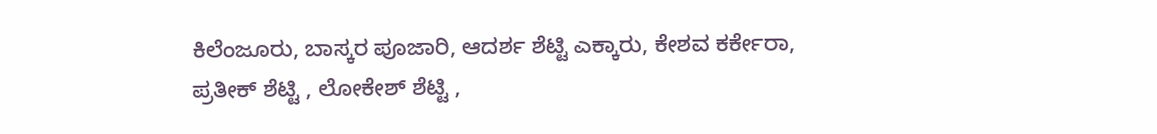ಕಿಲೆಂಜೂರು, ಬಾಸ್ಕರ ಪೂಜಾರಿ, ಆದರ್ಶ ಶೆಟ್ಟಿ ಎಕ್ಕಾರು, ಕೇಶವ ಕರ್ಕೇರಾ, ಪ್ರತೀಕ್ ಶೆಟ್ಟಿ , ಲೋಕೇಶ್ ಶೆಟ್ಟಿ ,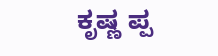ಕೃಷ್ಣ ಪ್ಪ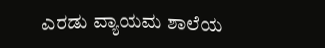ಎರಡು ವ್ಯಾಯಮ ಶಾಲೆಯ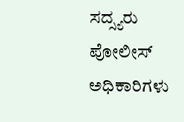ಸದ್ಸ್ಯರು ಪೋಲೀಸ್ ಅಧಿಕಾರಿಗಳು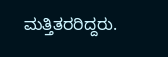ಮತ್ತಿತರರಿದ್ದರು.